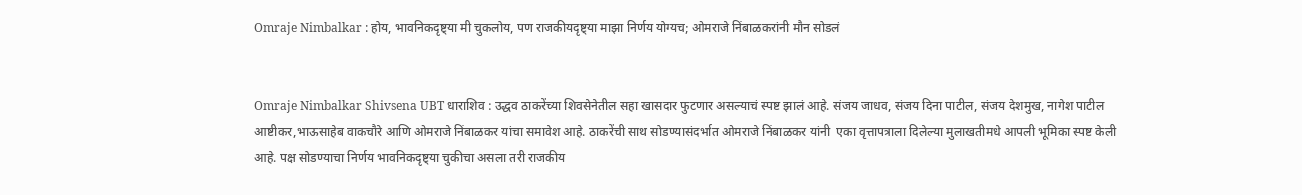Omraje Nimbalkar : होय, भावनिकदृष्ट्या मी चुकलोय, पण राजकीयदृष्ट्या माझा निर्णय योग्यच; ओमराजे निंबाळकरांनी मौन सोडलं


Omraje Nimbalkar Shivsena UBT धाराशिव : उद्धव ठाकरेंच्या शिवसेनेतील सहा खासदार फुटणार असल्याचं स्पष्ट झालं आहे. संजय जाधव, संजय दिना पाटील, संजय देशमुख, नागेश पाटील आष्टीकर,भाऊसाहेब वाकचौरे आणि ओमराजे निंबाळकर यांचा समावेश आहे. ठाकरेंची साथ सोडण्यासंदर्भात ओमराजे निंबाळकर यांनी  एका वृत्तापत्राला दिलेल्या मुलाखतीमधे आपली भूमिका स्पष्ट केली आहे. पक्ष सोडण्याचा निर्णय भावनिकदृष्ट्या चुकीचा असला तरी राजकीय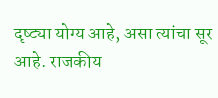दृष्ट्या योग्य आहे, असा त्यांचा सूर आहे. राजकीय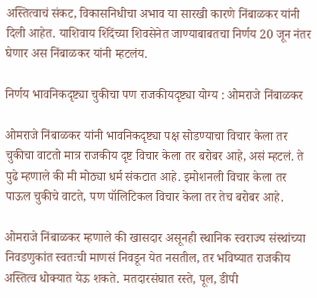अस्तित्वाचं संकट, विकासनिधीचा अभाव या सारखी कारणे निंबाळकर यांनी दिली आहेत. याशिवाय शिंदेंच्या शिवसेनेत जाण्याबाबतचा निर्णय 20 जून नंतर घेणार अस निंबाळकर यांनी म्हटलंय.

निर्णय भावनिकदृष्ट्या चुकीचा पण राजकीयदृष्ट्या योग्य : ओमराजे निंबाळकर

ओमराजे निंबाळकर यांनी भावनिकदृष्ट्या पक्ष सोडण्याचा विचार केला तर चुकीचा वाटतो मात्र राजकीय दृष्ट विचार केला तर बरोबर आहे, असं म्हटलं. ते पुढे म्हणाले की मी मोठ्या धर्म संकटात आहे. इमोशनली विचार केला तर पाऊल चुकीचे वाटते, पण पॉलिटिकल विचार केला तर तेच बरोबर आहे.

ओमराजे निंबाळकर म्हणाले की खासदार असूनही स्थानिक स्वराज्य संस्थांच्या निवडणुकांत स्वतःची माणसं निवडून येत नसतील, तर भविष्यात राजकीय अस्तित्व धोक्यात येऊ शकते. मतदारसंघात रस्ते, पूल, डीपी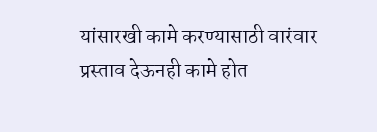यांसारखी कामे करण्यासाठी वारंवार प्रस्ताव देऊनही कामे होत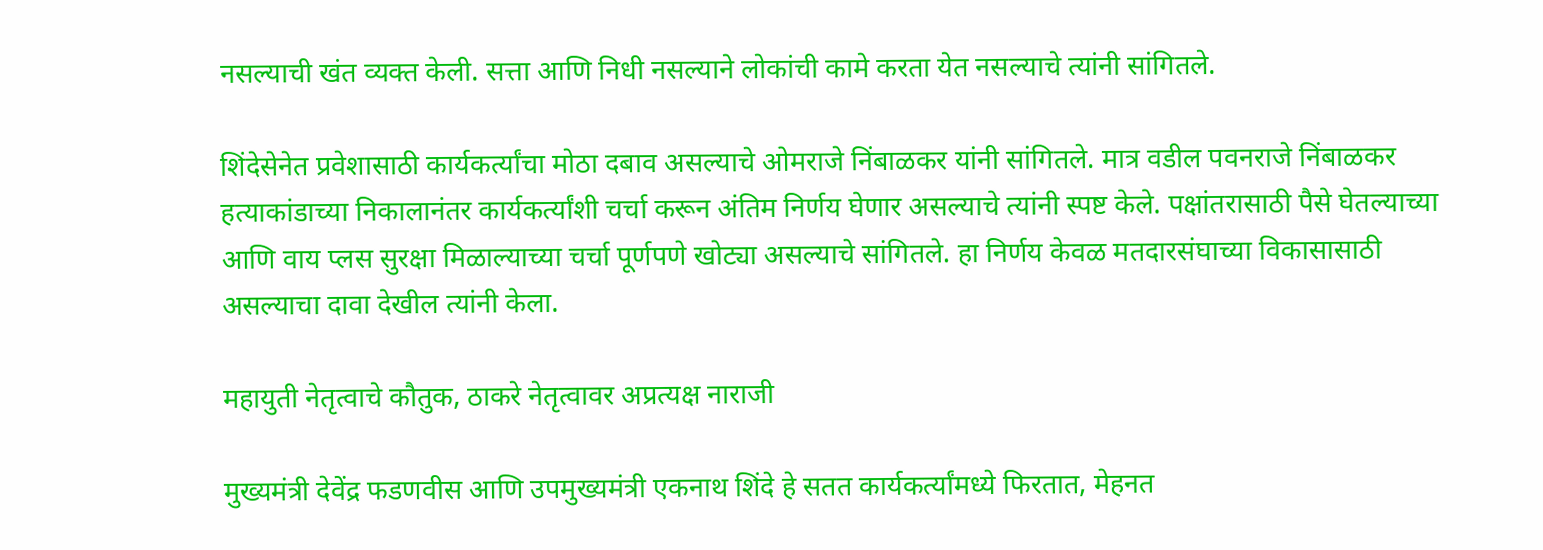नसल्याची खंत व्यक्त केली. सत्ता आणि निधी नसल्याने लोकांची कामे करता येत नसल्याचे त्यांनी सांगितले.

शिंदेसेनेत प्रवेशासाठी कार्यकर्त्यांचा मोठा दबाव असल्याचे ओमराजे निंबाळकर यांनी सांगितले. मात्र वडील पवनराजे निंबाळकर हत्याकांडाच्या निकालानंतर कार्यकर्त्यांशी चर्चा करून अंतिम निर्णय घेणार असल्याचे त्यांनी स्पष्ट केले. पक्षांतरासाठी पैसे घेतल्याच्या आणि वाय प्लस सुरक्षा मिळाल्याच्या चर्चा पूर्णपणे खोट्या असल्याचे सांगितले. हा निर्णय केवळ मतदारसंघाच्या विकासासाठी असल्याचा दावा देखील त्यांनी केला.

महायुती नेतृत्वाचे कौतुक, ठाकरे नेतृत्वावर अप्रत्यक्ष नाराजी

मुख्यमंत्री देवेंद्र फडणवीस आणि उपमुख्यमंत्री एकनाथ शिंदे हे सतत कार्यकर्त्यांमध्ये फिरतात, मेहनत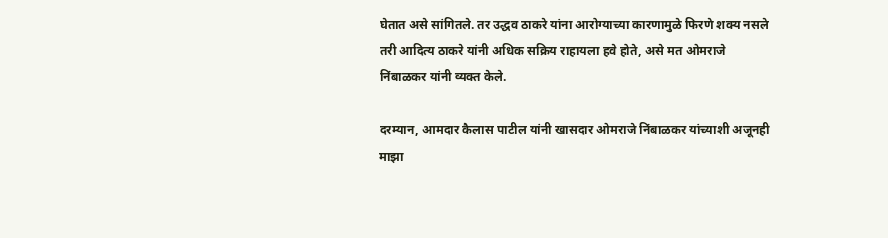घेतात असे सांगितले. तर उद्धव ठाकरे यांना आरोग्याच्या कारणामुळे फिरणे शक्य नसले तरी आदित्य ठाकरे यांनी अधिक सक्रिय राहायला हवे होते, असे मत ओमराजे निंबाळकर यांनी व्यक्त केले.

दरम्यान, आमदार कैलास पाटील यांनी खासदार ओमराजे निंबाळकर यांच्याशी अजूनही माझा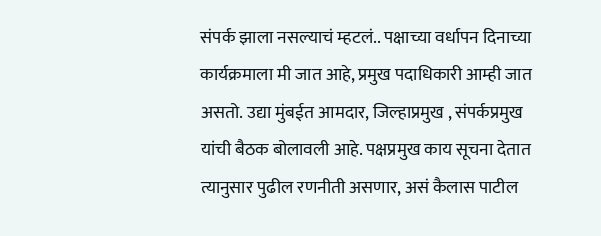संपर्क झाला नसल्याचं म्हटलं.. पक्षाच्या वर्धापन दिनाच्या कार्यक्रमाला मी जात आहे, प्रमुख पदाधिकारी आम्ही जात असतो. उद्या मुंबईत आमदार, जिल्हाप्रमुख , संपर्कप्रमुख यांची बैठक बोलावली आहे. पक्षप्रमुख काय सूचना देतात त्यानुसार पुढील रणनीती असणार, असं कैलास पाटील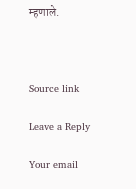म्हणाले.



Source link

Leave a Reply

Your email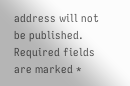address will not be published. Required fields are marked *